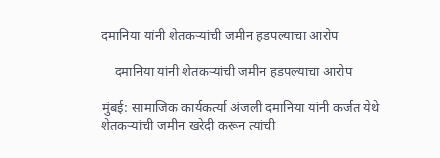दमानिया यांनी शेतकऱ्यांची जमीन हडपल्याचा आरोप

    दमानिया यांनी शेतकऱ्यांची जमीन हडपल्याचा आरोप

मुंबई: सामाजिक कार्यकर्त्या अंजली दमानिया यांनी कर्जत येथे शेतकऱ्यांची जमीन खरेदी करून त्यांची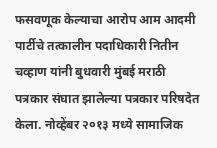फसवणूक केल्याचा आरोप आम आदमी पार्टीचे तत्कालीन पदाधिकारी नितीन चव्हाण यांनी बुधवारी मुंबई मराठी पत्रकार संघात झालेल्या पत्रकार परिषदेत केला. नोव्हेंबर २०१३ मध्ये सामाजिक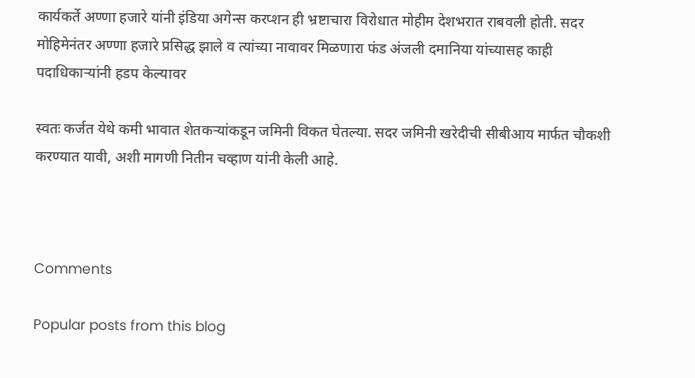कार्यकर्ते अण्णा हजारे यांनी इंडिया अगेन्स करप्शन ही भ्रष्टाचारा विरोधात मोहीम देशभरात राबवली होती. सदर मोहिमेनंतर अण्णा हजारे प्रसिद्ध झाले व त्यांच्या नावावर मिळणारा फंड अंजली दमानिया यांच्यासह काही पदाधिकाऱ्यांनी हडप केल्यावर

स्वतः कर्जत येथे कमी भावात शेतकऱ्यांकडून जमिनी विकत घेतल्या. सदर जमिनी खरेदीची सीबीआय मार्फत चौकशी करण्यात यावी, अशी मागणी नितीन चव्हाण यांनी केली आहे.



Comments

Popular posts from this blog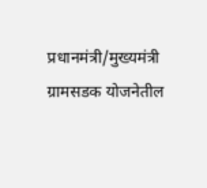प्रधानमंत्री/मुख्यमंत्री ग्रामसडक योजनेतील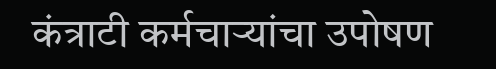कंत्राटी कर्मचाऱ्यांचा उपोषण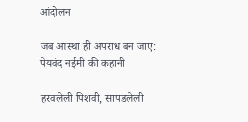आंदोलन

जब आस्था ही अपराध बन जाए: पेयवंद नईमी की कहानी

हरवलेली पिशवी, सापडलेली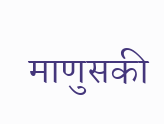माणुसकी